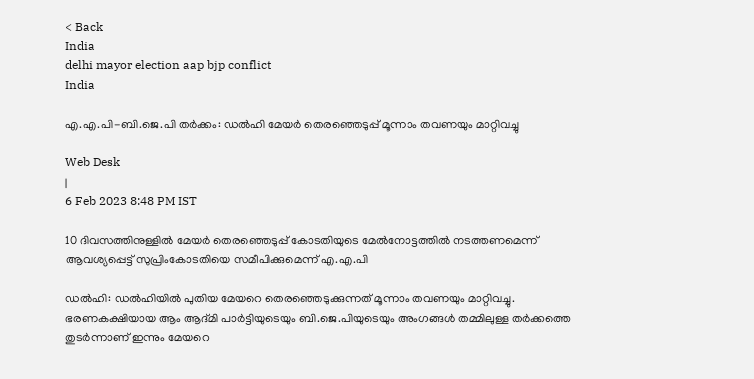< Back
India
delhi mayor election aap bjp conflict
India

എ.എ.പി-ബി.ജെ.പി തര്‍ക്കം: ഡൽഹി മേയർ തെരഞ്ഞെടുപ്പ് മൂന്നാം തവണയും മാറ്റിവച്ചു

Web Desk
|
6 Feb 2023 8:48 PM IST

10 ദിവസത്തിനുള്ളില്‍ മേയര്‍ തെരഞ്ഞെടുപ്പ് കോടതിയുടെ മേല്‍നോട്ടത്തില്‍ നടത്തണമെന്ന് ആവശ്യപ്പെട്ട് സുപ്രിംകോടതിയെ സമീപിക്കുമെന്ന് എ.എ.പി

ഡല്‍ഹി: ഡൽഹിയിൽ പുതിയ മേയറെ തെരഞ്ഞെടുക്കുന്നത് മൂന്നാം തവണയും മാറ്റിവച്ചു. ഭരണകക്ഷിയായ ആം ആദ്മി പാർട്ടിയുടെയും ബി.ജെ.പിയുടെയും അംഗങ്ങൾ തമ്മിലുള്ള തര്‍ക്കത്തെ തുടര്‍ന്നാണ് ഇന്നും മേയറെ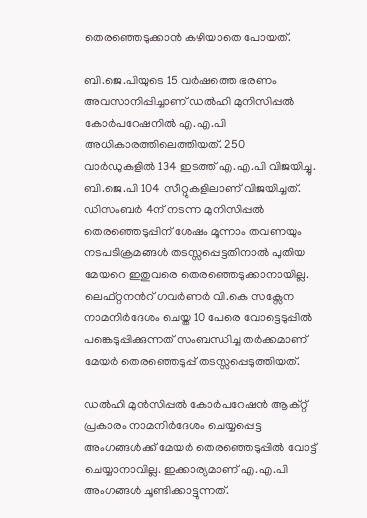തെരഞ്ഞെടുക്കാന്‍ കഴിയാതെ പോയത്.

ബി.ജെ.പിയുടെ 15 വര്‍ഷത്തെ ഭരണം അവസാനിപ്പിച്ചാണ് ഡല്‍ഹി മുനിസിപ്പല്‍ കോര്‍പറേഷനില്‍ എ.എ.പി അധികാരത്തിലെത്തിയത്. 250 വാര്‍ഡുകളില്‍ 134 ഇടത്ത് എ.എ.പി വിജയിച്ചു. ബി.ജെ.പി 104 സീറ്റുകളിലാണ് വിജയിച്ചത്. ഡിസംബർ 4ന് നടന്ന മുനിസിപ്പൽ തെരഞ്ഞെടുപ്പിന് ശേഷം മൂന്നാം തവണയും നടപടിക്രമങ്ങൾ തടസ്സപ്പെട്ടതിനാല്‍ പുതിയ മേയറെ ഇതുവരെ തെരഞ്ഞെടുക്കാനായില്ല. ലെഫ്റ്റനന്‍റ് ഗവര്‍ണര്‍ വി.കെ സക്സേന നാമനിര്‍ദേശം ചെയ്ത 10 പേരെ വോട്ടെടുപ്പില്‍ പങ്കെടുപ്പിക്കുന്നത് സംബന്ധിച്ച തര്‍ക്കമാണ് മേയര്‍ തെരഞ്ഞെടുപ്പ് തടസ്സപ്പെടുത്തിയത്.

ഡല്‍ഹി മുന്‍സിപ്പല്‍ കോര്‍പറേഷന്‍ ആക്റ്റ് പ്രകാരം നാമനിര്‍ദേശം ചെയ്യപ്പെട്ട അംഗങ്ങള്‍ക്ക് മേയര്‍ തെരഞ്ഞെടുപ്പില്‍ വോട്ട് ചെയ്യാനാവില്ല. ഇക്കാര്യമാണ് എ.എ.പി അംഗങ്ങള്‍ ചൂണ്ടിക്കാട്ടുന്നത്.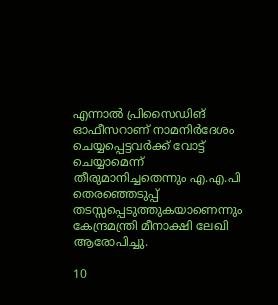എന്നാല്‍ പ്രിസൈഡിങ് ഓഫീസറാണ് നാമനിര്‍ദേശം ചെയ്യപ്പെട്ടവര്‍ക്ക് വോട്ട് ചെയ്യാമെന്ന് തീരുമാനിച്ചതെന്നും എ.എ.പി തെരഞ്ഞെടുപ്പ് തടസ്സപ്പെടുത്തുകയാണെന്നും കേന്ദ്രമന്ത്രി മീനാക്ഷി ലേഖി ആരോപിച്ചു.

10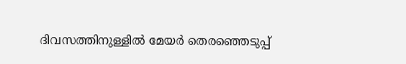ദിവസത്തിനുള്ളില്‍ മേയര്‍ തെരഞ്ഞെടുപ്പ്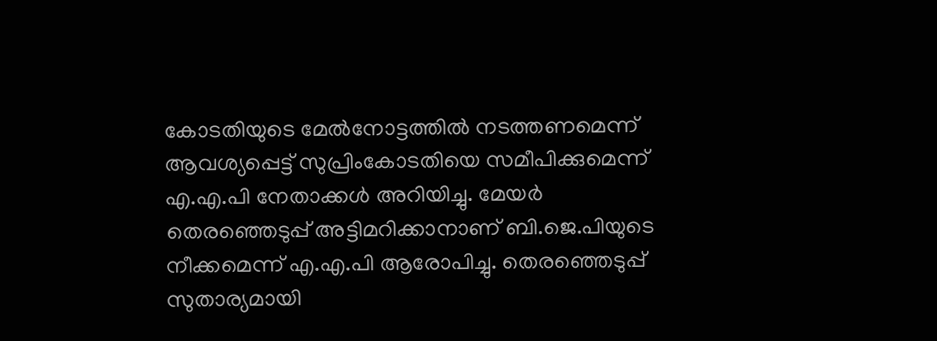കോടതിയുടെ മേല്‍നോട്ടത്തില്‍ നടത്തണമെന്ന് ആവശ്യപ്പെട്ട് സുപ്രിംകോടതിയെ സമീപിക്കുമെന്ന് എ.എ.പി നേതാക്കള്‍ അറിയിച്ചു. മേയര്‍ തെരഞ്ഞെടുപ്പ് അട്ടിമറിക്കാനാണ് ബി.ജെ.പിയുടെ നീക്കമെന്ന് എ.എ.പി ആരോപിച്ചു. തെരഞ്ഞെടുപ്പ് സുതാര്യമായി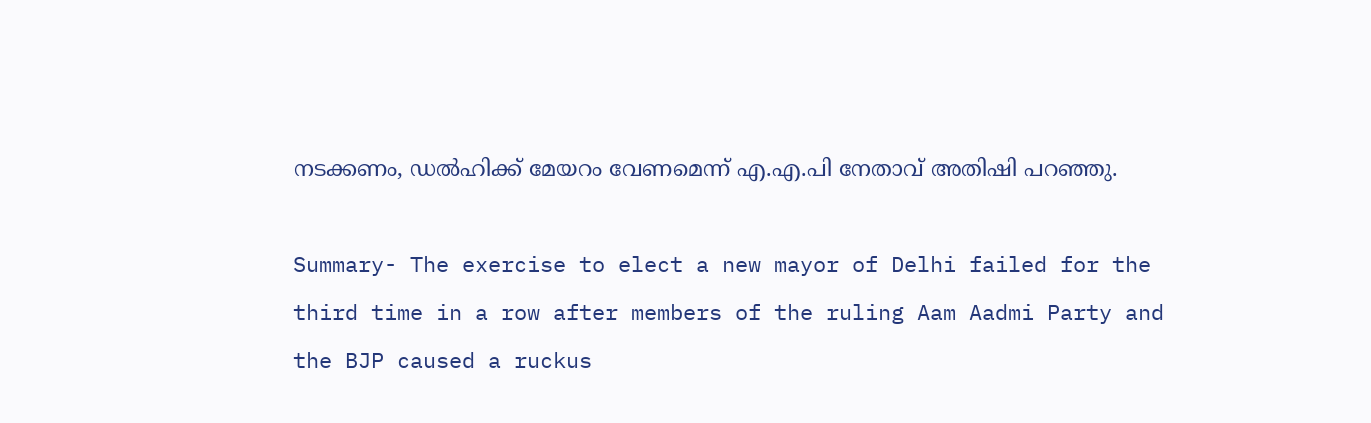നടക്കണം, ഡല്‍ഹിക്ക് മേയറം വേണമെന്ന് എ.എ.പി നേതാവ് അതിഷി പറഞ്ഞു.

Summary- The exercise to elect a new mayor of Delhi failed for the third time in a row after members of the ruling Aam Aadmi Party and the BJP caused a ruckus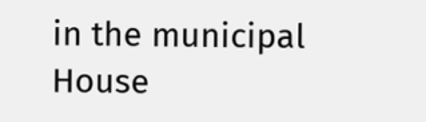in the municipal House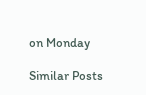on Monday

Similar Posts